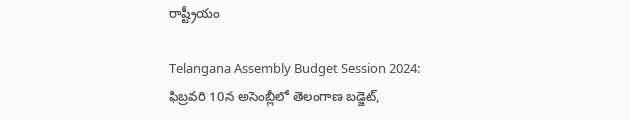రాష్ట్రీయం

Telangana Assembly Budget Session 2024: ఫిబ్రవరి 10న అసెంబ్లీలో తెలంగాణ బడ్జెట్‌,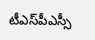టీఎస్‌పీఎస్సీ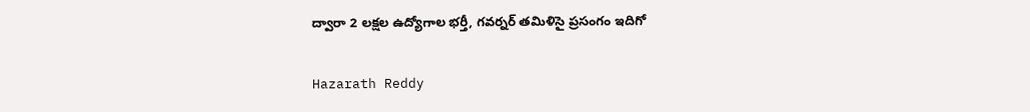ద్వారా 2 లక్షల ఉద్యోగాల భర్తీ, గవర్నర్‌ తమిళిసై ప్రసంగం ఇదిగో

Hazarath Reddy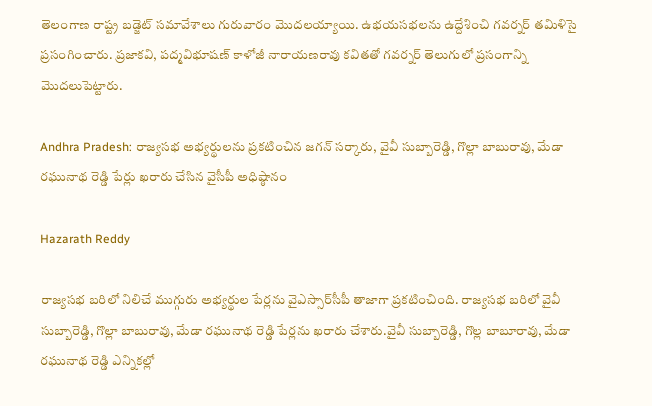తెలంగాణ రాష్ట్ర బడ్జెట్ సమావేశాలు గురువారం మొదలయ్యాయి. ఉభయసభలను ఉద్దేశించి గవర్నర్ తమిళిసై ప్రసంగించారు. ప్రజాకవి, పద్మవిభూషణ్ కాళోజీ నారాయణరావు కవితతో గవర్నర్ తెలుగులో ప్రసంగాన్ని మొదలుపెట్టారు.

Andhra Pradesh: రాజ్యసభ అభ్యర్థులను ప్రకటించిన జగన్ సర్కారు, వైవీ సుబ్బారెడ్డి, గొల్లా బాబురావు, మేడా రఘునాథ రెడ్డి పేర్లు ఖరారు చేసిన వైసీపీ అధిష్ఠానం

Hazarath Reddy

రాజ్యసభ బరిలో నిలిచే ముగ్గురు అభ్యర్థుల పేర్లను వైఎస్సార్‌సీపీ తాజాగా ప్రకటించింది. రాజ్యసభ బరిలో వైవీ సుబ్బారెడ్డి, గొల్లా బాబురావు, మేడా రఘునాథ రెడ్డి పేర్లను ఖరారు చేశారు.వైవీ సుబ్బారెడ్డి, గొల్ల బాబూరావు, మేడా రఘునాథ రెడ్డి ఎన్నికల్లో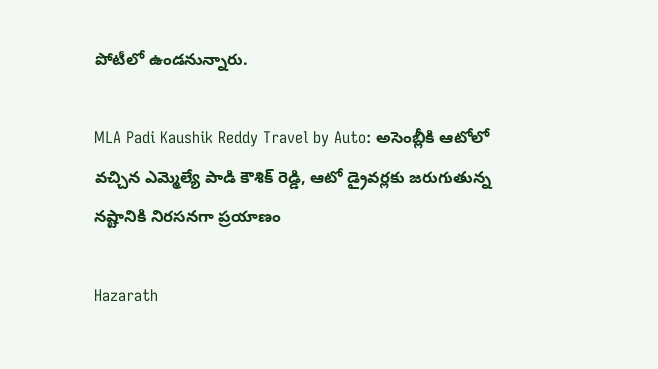పోటీలో ఉండనున్నారు.

MLA Padi Kaushik Reddy Travel by Auto: అసెంబ్లీ‌కి ఆటోలో వచ్చిన ఎమ్మెల్యే పాడి కౌశిక్ రెడ్డి, ఆటో డ్రైవర్లకు జరుగుతున్న నష్టానికి నిరసనగా ప్రయాణం

Hazarath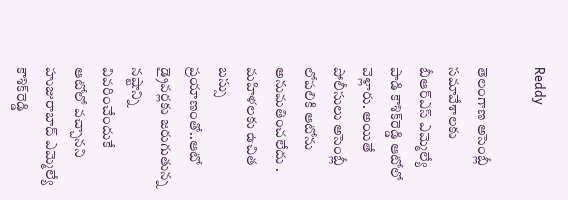Reddy

తెలంగాణ అసెంబ్లీ సమావేశాలకు బీఆర్ఎస్ ఎమ్మెల్యే పాడి కౌశిక్‌రెడ్డి ఆటోలో వెళ్లారు. అయితే పోలీసులు అసెంబ్లీ లోపలికి ఆటోను అనుమతించలేదు . మహిళలకు ఉచిత బస్సు ప్రయాణంతో..ఆటో డ్రైవర్లకు జరుగుతున్న నష్టాన్ని వివరించేందుకే ఆటోలో వచ్చానని హుజురాబాద్ ఎమ్మెల్యే కౌశిక్‌రెడ్డి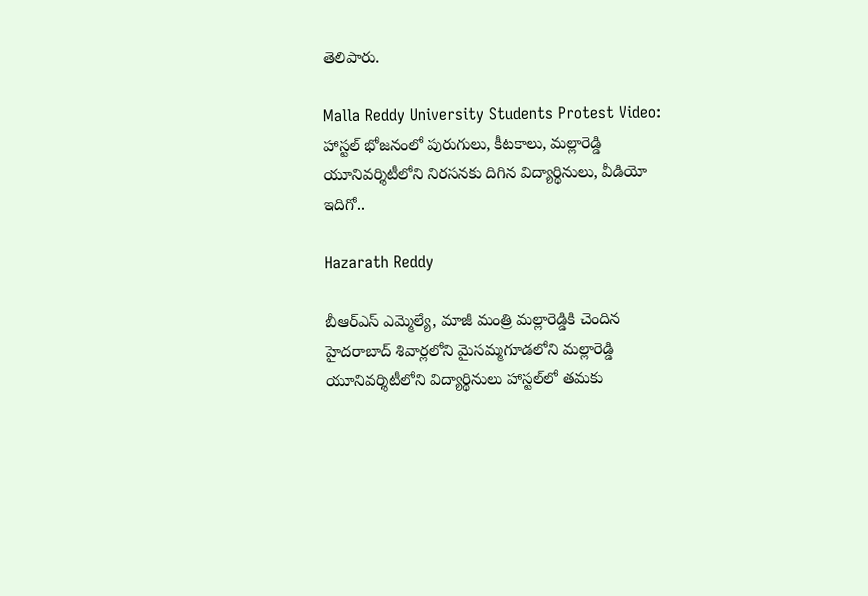తెలిపారు.

Malla Reddy University Students Protest Video: హాస్టల్ భోజనంలో పురుగులు, కీటకాలు, మల్లారెడ్డి యూనివర్శిటీలోని నిరసనకు దిగిన విద్యార్థినులు, వీడియో ఇదిగో..

Hazarath Reddy

బీఆర్‌ఎస్ ఎమ్మెల్యే, మాజీ మంత్రి మల్లారెడ్డికి చెందిన హైదరాబాద్ శివార్లలోని మైసమ్మగూడలోని మల్లారెడ్డి యూనివర్శిటీలోని విద్యార్థినులు హాస్టల్‌లో తమకు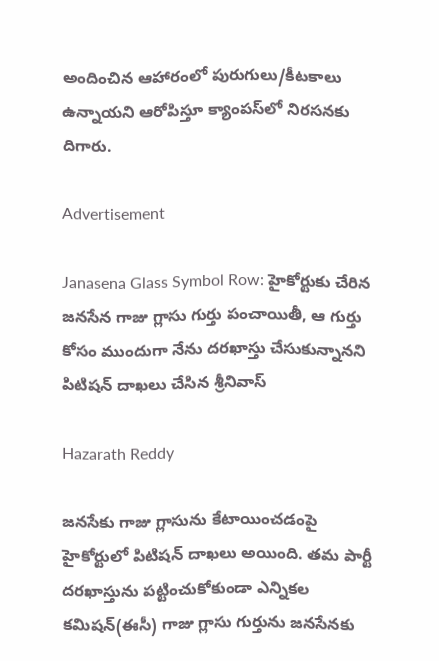అందించిన ఆహారంలో పురుగులు/కీటకాలు ఉన్నాయని ఆరోపిస్తూ క్యాంపస్‌లో నిరసనకు దిగారు.

Advertisement

Janasena Glass Symbol Row: హైకోర్టుకు చేరిన జనసేన గాజు గ్లాసు గుర్తు పంచాయితీ, ఆ గుర్తు కోసం ముందుగా నేను దరఖాస్తు చేసుకున్నానని పిటిషన్ దాఖలు చేసిన శ్రీనివాస్

Hazarath Reddy

జనసేకు గాజు గ్లాసును కేటాయించడంపై హైకోర్టులో పిటిషన్ దాఖలు అయింది. తమ పార్టీ దరఖాస్తును పట్టించుకోకుండా ఎన్నికల కమిషన్‌(ఈసీ) గాజు గ్లాసు గుర్తును జనసేనకు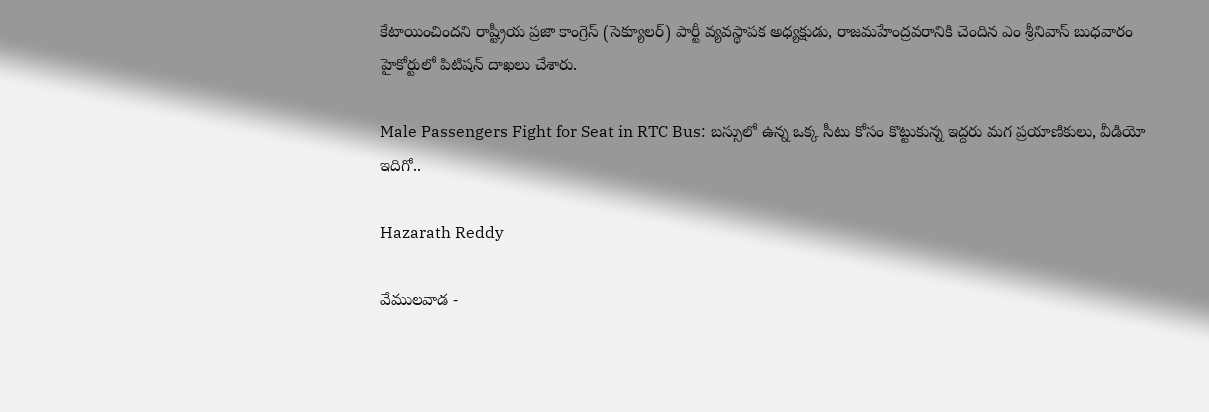కేటాయించిందని రాష్ట్రీయ ప్రజా కాంగ్రెస్‌ (సెక్యూలర్‌) పార్టీ వ్యవస్థాపక అధ్యక్షుడు, రాజమహేంద్రవరానికి చెందిన ఎం శ్రీనివాస్‌ బుధవారం హైకోర్టులో పిటిషన్ దాఖలు చేశారు.

Male Passengers Fight for Seat in RTC Bus: బస్సులో ఉన్న ఒక్క సీటు కోసం కొట్టుకున్న ఇద్దరు మగ ప్రయాణికులు, వీడియో ఇదిగో..

Hazarath Reddy

వేములవాడ -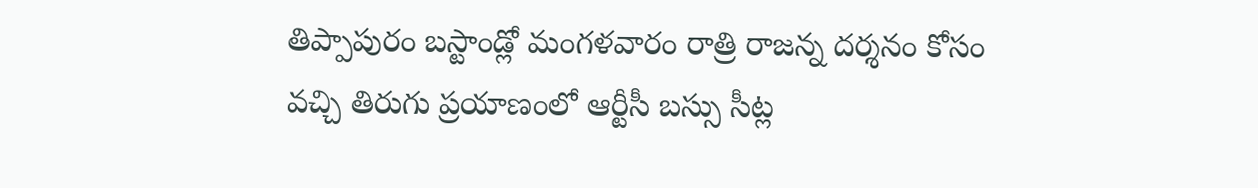తిప్పాపురం బస్టాండ్లో మంగళవారం రాత్రి రాజన్న దర్శనం కోసం వచ్చి తిరుగు ప్రయాణంలో ఆర్టీసీ బస్సు సీట్ల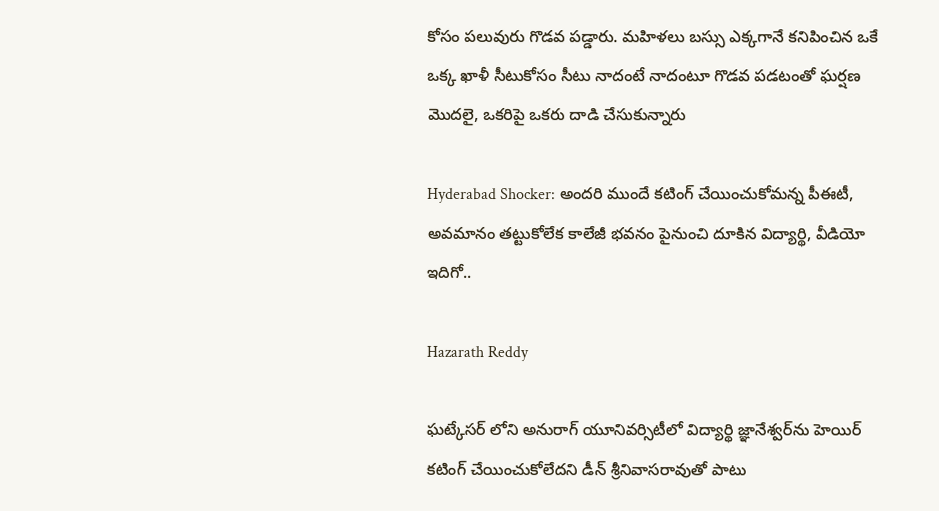కోసం పలువురు గొడవ పడ్డారు. మహిళలు బస్సు ఎక్కగానే కనిపించిన ఒకే ఒక్క ఖాళీ సీటుకోసం సీటు నాదంటే నాదంటూ గొడవ పడటంతో ఘర్షణ మొదలై, ఒకరిపై ఒకరు దాడి చేసుకున్నారు

Hyderabad Shocker: అందరి ముందే కటింగ్ చేయించుకోమన్న పీఈటీ, అవమానం తట్టుకోలేక కాలేజీ భవనం పైనుంచి దూకిన విద్యార్థి, వీడియో ఇదిగో..

Hazarath Reddy

ఘట్కేసర్ లోని అనురాగ్ యూనివర్సిటీలో విద్యార్థి జ్ఞానేశ్వర్‌ను హెయిర్ కటింగ్ చేయించుకోలేదని డీన్ శ్రీనివాసరావుతో పాటు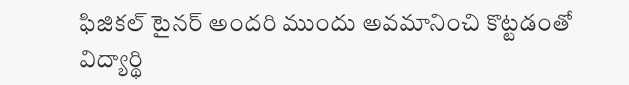ఫిజికల్ టైనర్ అందరి ముందు అవమానించి కొట్టడంతో విద్యార్థి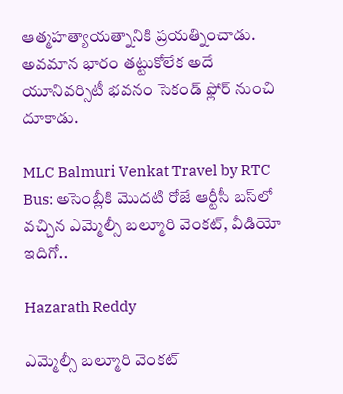ఆత్మహత్యాయత్నానికి ప్రయత్నించాడు. అవమాన భారం తట్టుకోలేక అదే యూనివర్సిటీ భవనం సెకండ్ ఫ్లోర్ నుంచి దూకాడు.

MLC Balmuri Venkat Travel by RTC Bus: అసెంబ్లీ‌కి మొదటి రోజే ఆర్టీసీ బస్‌లో వచ్చిన ఎమ్మెల్సీ బల్మూరి వెంకట్, వీడియో ఇదిగో..

Hazarath Reddy

ఎమ్మెల్సీ బల్మూరి వెంకట్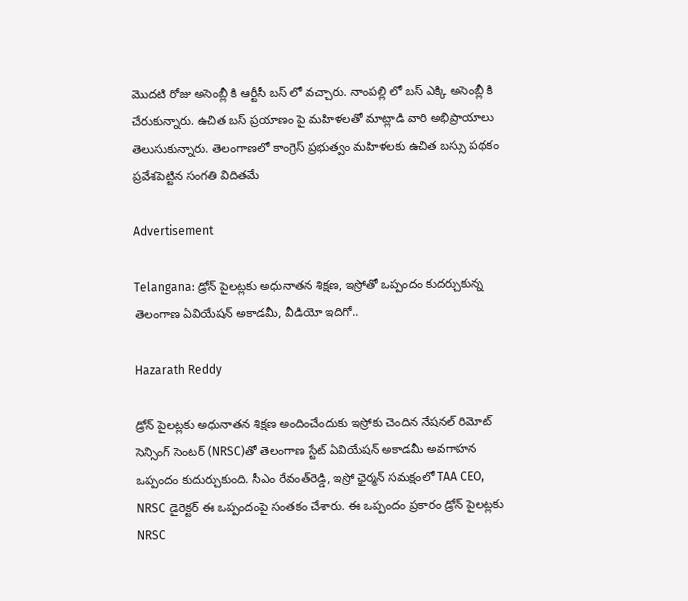మొదటి రోజు అసెంబ్లీ కి ఆర్టీసీ బస్ లో వచ్చారు. నాంపల్లి లో బస్ ఎక్కి అసెంబ్లీ కి చేరుకున్నారు. ఉచిత బస్ ప్రయాణం పై మహిళలతో మాట్లాడి వారి అభిప్రాయాలు తెలుసుకున్నారు. తెలంగాణలో కాంగ్రెస్ ప్రభుత్వం మహిళలకు ఉచిత బస్సు పథకం ప్రవేశపెట్టిన సంగతి విదితమే

Advertisement

Telangana: డ్రోన్ పైలట్లకు అధునాతన శిక్షణ, ఇస్రోతో ఒప్పందం కుదర్చుకున్న తెలంగాణ ఏవియేషన్ అకాడమీ, వీడియో ఇదిగో..

Hazarath Reddy

డ్రోన్ పైలట్లకు అధునాతన శిక్షణ అందించేందుకు ఇస్రోకు చెందిన నేషనల్ రిమోట్ సెన్సింగ్ సెంటర్ (NRSC)తో తెలంగాణ స్టేట్ ఏవియేషన్ అకాడమీ అవగాహన ఒప్పందం కుదుర్చుకుంది. సీఎం రేవంత్‌రెడ్డి, ఇస్రో ఛైర్మన్ సమక్షంలో TAA CEO, NRSC డైరెక్టర్ ఈ ఒప్పందంపై సంతకం చేశారు. ఈ ఒప్పందం ప్రకారం డ్రోన్ పైలట్లకు NRSC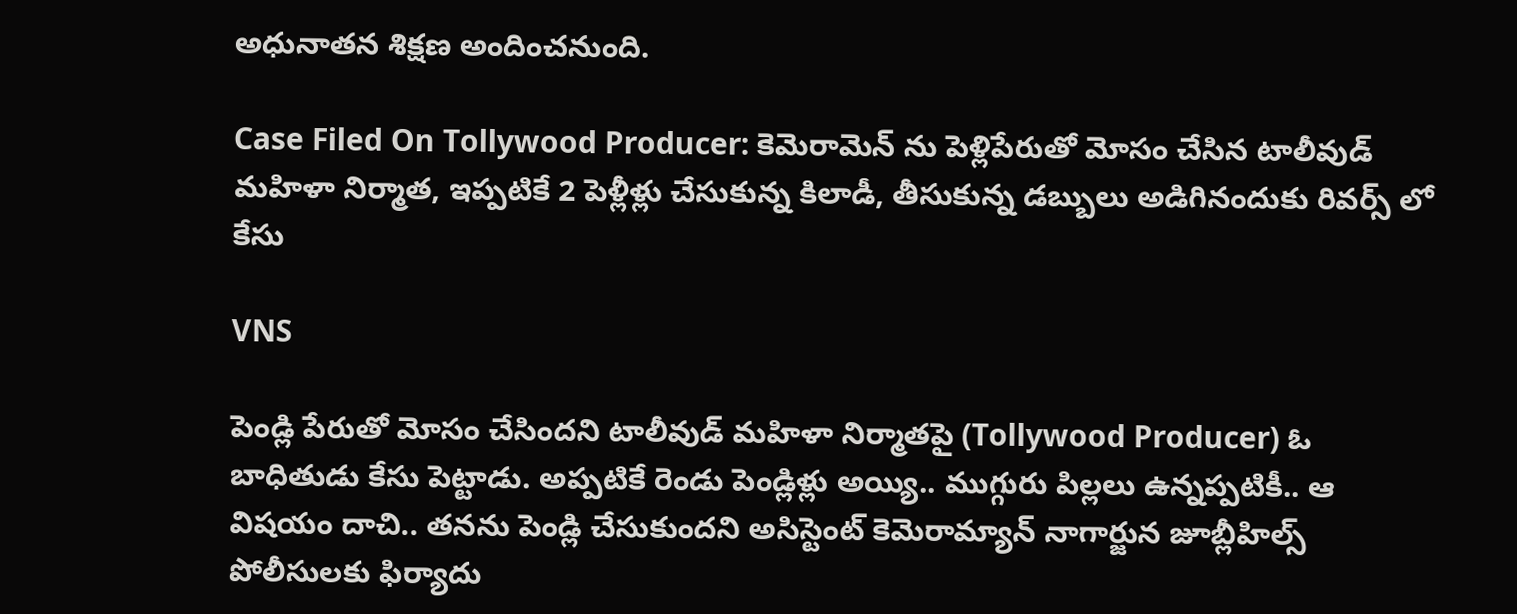అధునాతన శిక్షణ అందించనుంది.

Case Filed On Tollywood Producer: కెమెరామెన్ ను పెళ్లిపేరుతో మోసం చేసిన టాలీవుడ్ మహిళా నిర్మాత, ఇప్పటికే 2 పెళ్లీళ్లు చేసుకున్న కిలాడీ, తీసుకున్న డబ్బులు అడిగినందుకు రివర్స్‌ లో కేసు

VNS

పెండ్లి పేరుతో మోసం చేసిందని టాలీవుడ్‌ మహిళా నిర్మాతపై (Tollywood Producer) ఓ బాధితుడు కేసు పెట్టాడు. అప్పటికే రెండు పెండ్లిళ్లు అయ్యి.. ముగ్గురు పిల్లలు ఉన్నప్పటికీ.. ఆ విషయం దాచి.. తనను పెండ్లి చేసుకుందని అసిస్టెంట్‌ కెమెరామ్యాన్‌ నాగార్జున జూబ్లీహిల్స్‌ పోలీసులకు ఫిర్యాదు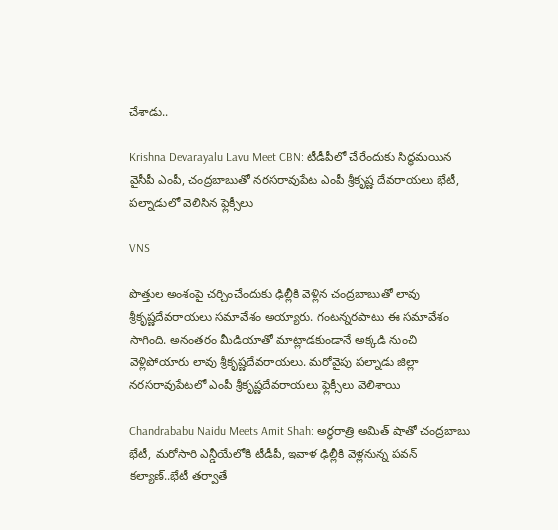చేశాడు..

Krishna Devarayalu Lavu Meet CBN: టీడీపీలో చేరేందుకు సిద్ధమయిన వైసీపీ ఎంపీ, చంద్రబాబుతో నరసరావుపేట ఎంపీ శ్రీకృష్ణ దేవరాయలు భేటీ, పల్నాడులో వెలిసిన ఫ్లెక్సీలు

VNS

పొత్తుల అంశంపై చర్చించేందుకు ఢిల్లీకి వెళ్లిన చంద్రబాబుతో లావు శ్రీకృష్ణదేవరాయలు సమావేశం అయ్యారు. గంటన్నరపాటు ఈ సమావేశం సాగింది. అనంతరం మీడియాతో మాట్లాడకుండానే అక్కడి నుంచి వెళ్లిపోయారు లావు శ్రీకృష్ణదేవరాయలు. మరోవైపు పల్నాడు జిల్లా నరసరావుపేటలో ఎంపీ శ్రీకృష్ణదేవరాయలు ఫ్లెక్సీలు వెలిశాయి

Chandrababu Naidu Meets Amit Shah: అర్ధరాత్రి అమిత్ షాతో చంద్రబాబు భేటీ, మరోసారి ఎన్డీయేలోకి టీడీపీ, ఇవాళ ఢిల్లీకి వెళ్లనున్న పవన్ కల్యాణ్..భేటీ తర్వాతే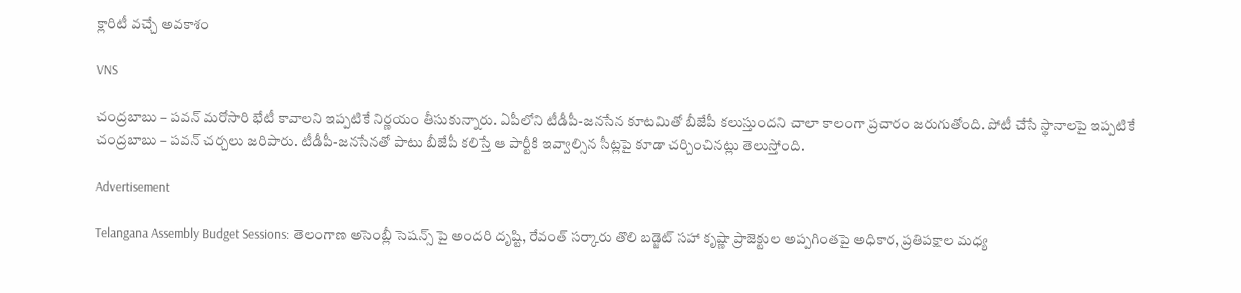క్లారిటీ వచ్చే అవకాశం

VNS

చంద్రబాబు – పవన్ మరోసారి భేటీ కావాలని ఇప్పటికే నిర్ణయం తీసుకున్నారు. ఏపీలోని టీడీపీ-జనసేన కూటమితో బీజేపీ కలుస్తుందని చాలా కాలంగా ప్రచారం జరుగుతోంది. పోటీ చేసే స్థానాలపై ఇప్పటికే చంద్రబాబు – పవన్ చర్చలు జరిపారు. టీడీపీ-జనసేనతో పాటు బీజేపీ కలిస్తే ఆ పార్టీకి ఇవ్వాల్సిన సీట్లపై కూడా చర్చించినట్లు తెలుస్తోంది.

Advertisement

Telangana Assembly Budget Sessions: తెలంగాణ అసెంబ్లీ సెషన్స్ పై అందరి దృష్టి, రేవంత్ సర్కారు తొలి బడ్జెట్ సహా కృష్ణా ప్రాజెక్టుల అప్పగింతపై అధికార, ప్రతిపక్షాల మధ్య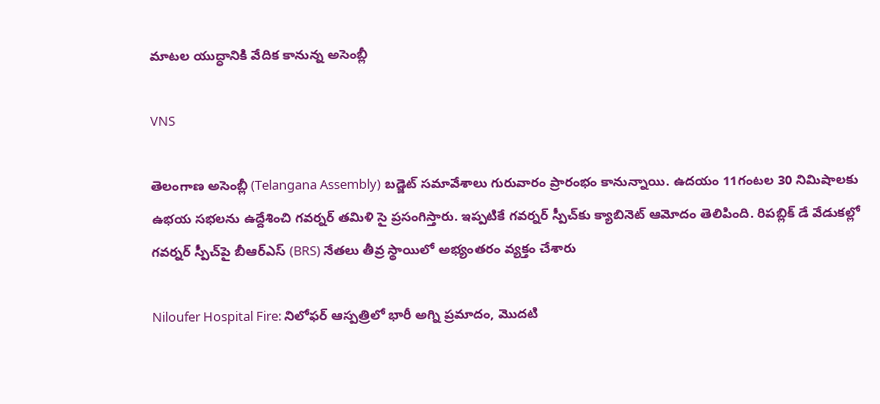మాటల యుద్ధానికి వేదిక కానున్న అసెంబ్లీ

VNS

తెలంగాణ అసెంబ్లీ (Telangana Assembly) బడ్జెట్ సమావేశాలు గురువారం ప్రారంభం కానున్నాయి. ఉదయం 11గంటల 30 నిమిషాలకు ఉభయ సభలను ఉద్దేశించి గవర్నర్ తమిళి సై ప్రసంగిస్తారు. ఇప్పటికే గవర్నర్ స్పీచ్‌కు క్యాబినెట్ ఆమోదం తెలిపింది. రిపబ్లిక్ డే వేడుకల్లో గవర్నర్ స్పీచ్‌పై బీఆర్ఎస్ (BRS) నేతలు తీవ్ర స్థాయిలో అభ్యంతరం వ్యక్తం చేశారు

Niloufer Hospital Fire: నిలోఫర్‌ ఆస్పత్రిలో భారీ అగ్ని ప్రమాదం, మొదటి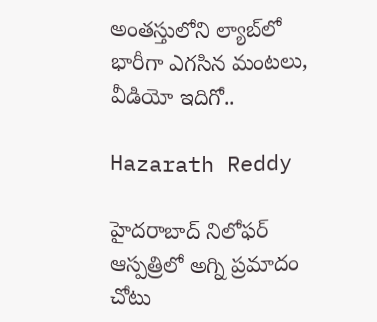అంతస్తులోని ల్యాబ్‌లో భారీగా ఎగసిన మంటలు, వీడియో ఇదిగో..

Hazarath Reddy

హైదరాబాద్ నిలోఫర్‌ ఆస్పత్రిలో అగ్ని ప్రమాదం చోటు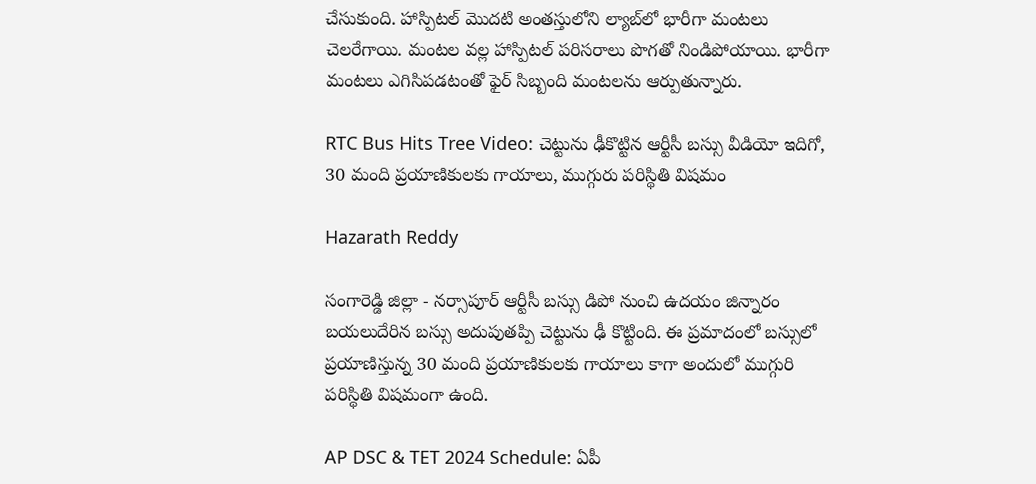చేసుకుంది. హాస్పిటల్ మొదటి అంతస్తులోని ల్యాబ్‌లో భారీగా మంటలు చెలరేగాయి. మంటల వల్ల హాస్పిటల్ పరిసరాలు పొగతో నిండిపోయాయి. భారీగా మంటలు ఎగిసిపడటంతో ఫైర్‌ సిబ్బంది మంటలను ఆర్పుతున్నారు.

RTC Bus Hits Tree Video: చెట్టును ఢీకొట్టిన ఆర్టీసీ బస్సు వీడియో ఇదిగో, 30 మంది ప్రయాణికులకు గాయాలు, ముగ్గురు పరిస్థితి విషమం

Hazarath Reddy

సంగారెడ్డి జిల్లా - నర్సాపూర్ ఆర్టీసీ బస్సు డిపో నుంచి ఉదయం జిన్నారం బయలుదేరిన బస్సు అదుపుతప్పి చెట్టును ఢీ కొట్టింది. ఈ ప్రమాదంలో బస్సులో ప్రయాణిస్తున్న 30 మంది ప్రయాణికులకు గాయాలు కాగా అందులో ముగ్గురి పరిస్థితి విషమంగా ఉంది.

AP DSC & TET 2024 Schedule: ఏపీ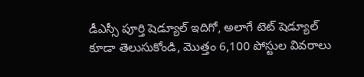డీఎస్సీ పూర్తి షెడ్యూల్ ఇదిగో, అలాగే టెట్ షెడ్యూల్ కూడా తెలుసుకోండి, మొత్తం 6,100 పోస్టుల వివరాలు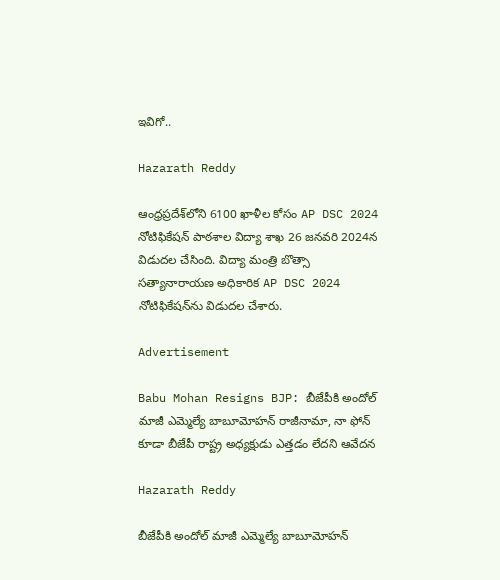ఇవిగో..

Hazarath Reddy

ఆంధ్రప్రదేశ్‌లోని 6100 ఖాళీల కోసం AP DSC 2024 నోటిఫికేషన్ పాఠశాల విద్యా శాఖ 26 జనవరి 2024న విడుదల చేసింది. విద్యా మంత్రి బొత్సా సత్యానారాయణ అధికారిక AP DSC 2024 నోటిఫికేషన్‌ను విడుదల చేశారు.

Advertisement

Babu Mohan Resigns BJP: బీజేపీకి అందోల్ మాజీ ఎమ్మెల్యే బాబూమోహన్‌ రాజీనామా, నా ఫోన్ కూడా బీజేపీ రాష్ట్ర అధ్యక్షుడు ఎత్తడం లేదని ఆవేదన

Hazarath Reddy

బీజేపీకి అందోల్ మాజీ ఎమ్మెల్యే బాబూమోహన్‌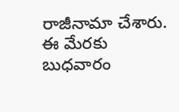రాజీనామా చేశారు. ఈ మేరకు బుధవారం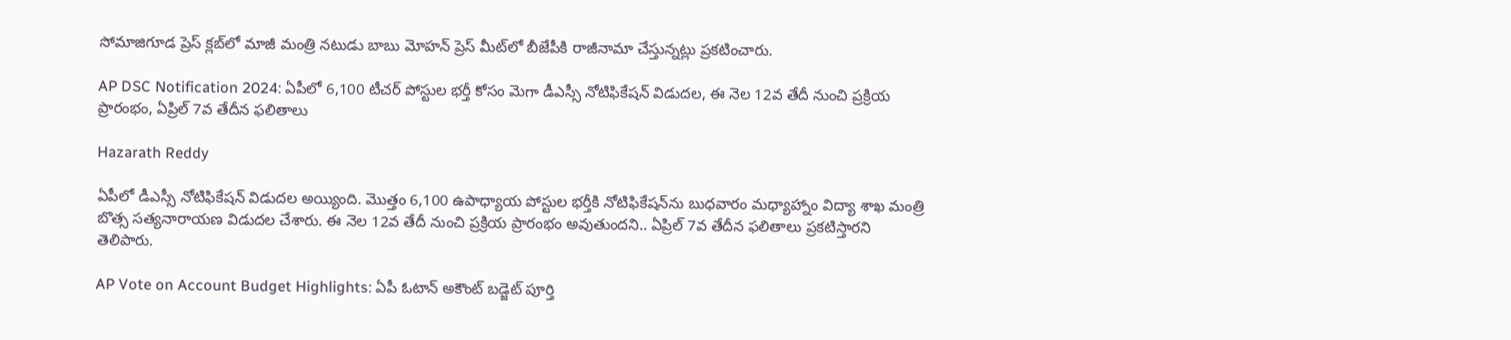సోమాజిగూడ ప్రెస్ క్లబ్‌లో మాజీ మంత్రి నటుడు బాబు మోహన్ ప్రెస్ మీట్‌లో బీజేపీకి రాజీనామా చేస్తున్నట్లు ప్రకటించారు.

AP DSC Notification 2024: ఏపీలో 6,100 టీచర్ పోస్టుల భర్తీ కోసం మెగా డీఎస్సీ నోటిఫికేషన్‌ విడుదల, ఈ నెల 12వ తేదీ నుంచి ప్రక్రియ ప్రారంభం, ఏప్రిల్‌ 7వ తేదీన ఫలితాలు

Hazarath Reddy

ఏపీలో డీఎస్సీ నోటిఫికేషన్‌ విడుదల అయ్యింది. మొత్తం 6,100 ఉపాధ్యాయ పోస్టుల భర్తీకి నోటిఫికేషన్‌ను బుధవారం మధ్యాహ్నాం విద్యా శాఖ మంత్రి బొత్స సత్యనారాయణ విడుదల చేశారు. ఈ నెల 12వ తేదీ నుంచి ప్రక్రియ ప్రారంభం అవుతుందని.. ఏప్రిల్‌ 7వ తేదీన ఫలితాలు ప్రకటిస్తారని తెలిపారు.

AP Vote on Account Budget Highlights: ఏపీ ఓటాన్‌ అకౌంట్‌ బడ్జెట్‌ పూర్తి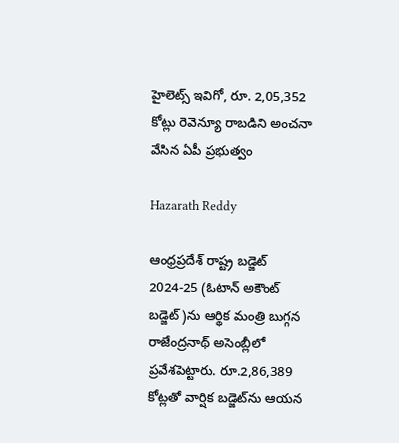హైలెట్స్ ఇవిగో, రూ. 2,05,352 కోట్లు రెవెన్యూ రాబడిని అంచనా వేసిన ఏపీ ప్రభుత్వం

Hazarath Reddy

ఆంధ్రప్రదేశ్‌ రాష్ట్ర బడ్జెట్‌ 2024-25 (ఓటాన్‌ అకౌంట్‌ బడ్జెట్‌)ను ఆర్థిక మంత్రి బుగ్గన రాజేంద్రనాథ్‌ అసెంబ్లీలో ప్రవేశపెట్టారు. రూ.2,86,389 కోట్లతో వార్షిక బడ్జెట్‌ను ఆయన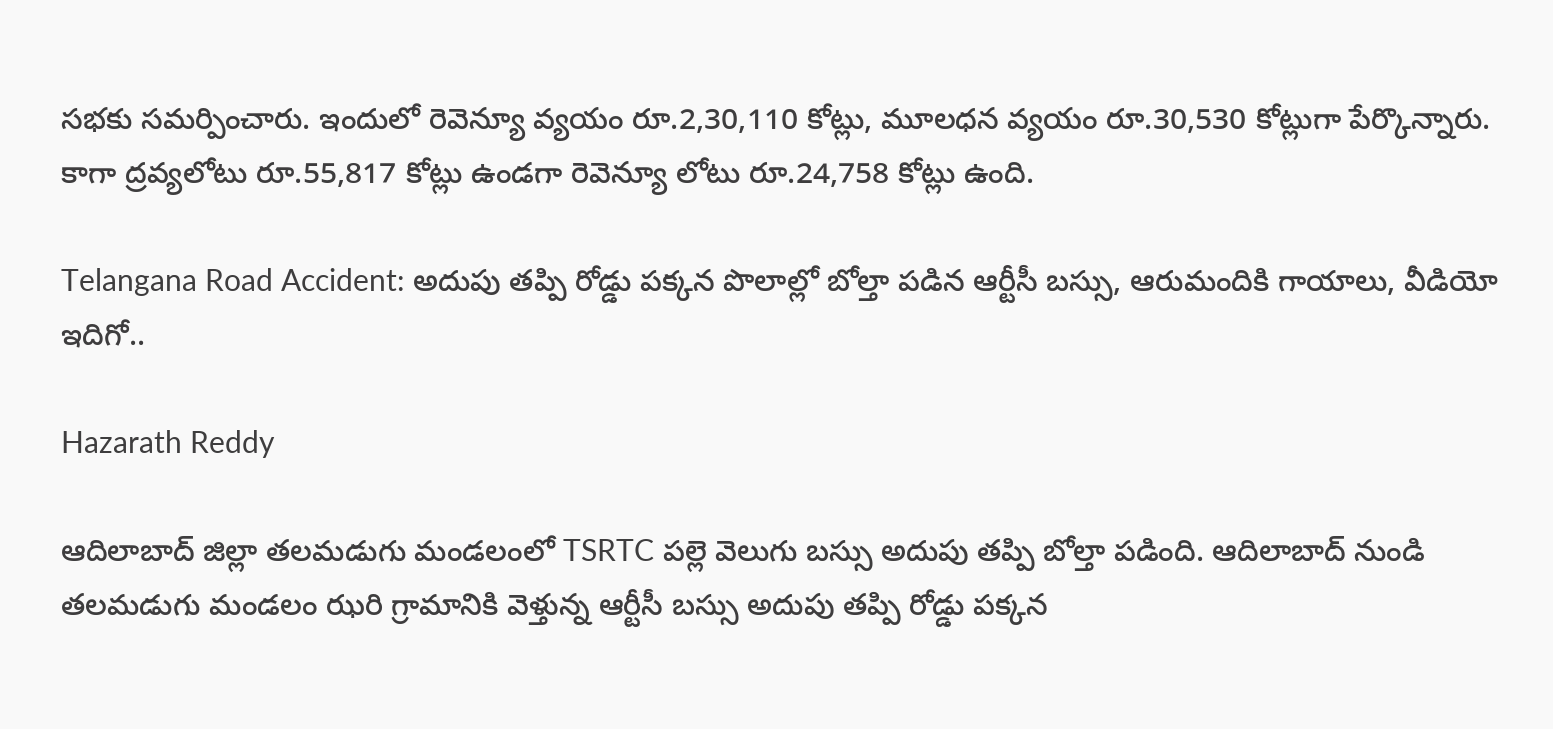సభకు సమర్పించారు. ఇందులో రెవెన్యూ వ్యయం రూ.2,30,110 కోట్లు, మూలధన వ్యయం రూ.30,530 కోట్లుగా పేర్కొన్నారు. కాగా ద్రవ్యలోటు రూ.55,817 కోట్లు ఉండగా రెవెన్యూ లోటు రూ.24,758 కోట్లు ఉంది.

Telangana Road Accident: అదుపు తప్పి రోడ్డు పక్కన పొలాల్లో బోల్తా పడిన ఆర్టీసీ బస్సు, ఆరుమందికి గాయాలు, వీడియో ఇదిగో..

Hazarath Reddy

ఆదిలాబాద్ జిల్లా తలమడుగు మండలంలో TSRTC పల్లె వెలుగు బస్సు అదుపు తప్పి బోల్తా పడింది. ఆదిలాబాద్ నుండి తలమడుగు మండలం ఝరి గ్రామానికి వెళ్తున్న ఆర్టీసీ బస్సు అదుపు తప్పి రోడ్డు పక్కన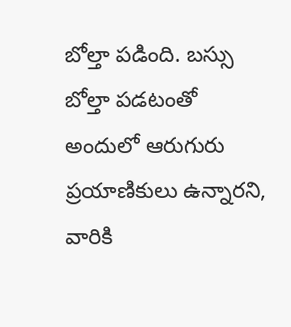బోల్తా పడింది. బస్సు బోల్తా పడటంతో అందులో ఆరుగురు ప్రయాణికులు ఉన్నారని, వారికి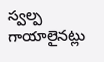స్వల్ప గాయాలైనట్లు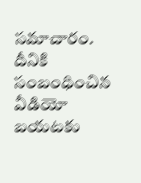సమాచారం. దీనికి సంబంధించిన వీడియో బయటకు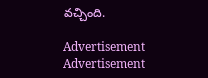వచ్చింది.

Advertisement
Advertisement